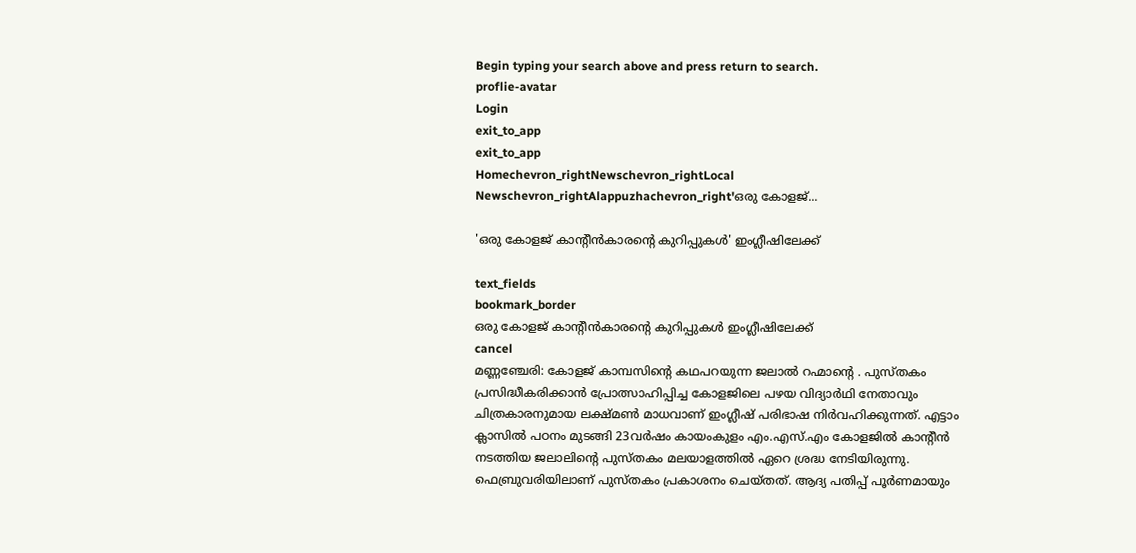Begin typing your search above and press return to search.
proflie-avatar
Login
exit_to_app
exit_to_app
Homechevron_rightNewschevron_rightLocal Newschevron_rightAlappuzhachevron_right'ഒരു കോളജ്...

'ഒരു കോളജ് കാന്‍റീൻകാരന്‍റെ കുറിപ്പുകൾ' ഇംഗ്ലീഷിലേക്ക്

text_fields
bookmark_border
ഒരു കോളജ് കാന്‍റീൻകാരന്‍റെ കുറിപ്പുകൾ ഇംഗ്ലീഷിലേക്ക്
cancel
മണ്ണഞ്ചേരി: കോളജ് കാമ്പസിന്‍റെ കഥപറയുന്ന ജലാൽ റഹ്മാന്‍റെ . പുസ്തകം പ്രസിദ്ധീകരിക്കാൻ പ്രോത്സാഹിപ്പിച്ച കോളജിലെ പഴയ വിദ്യാർഥി നേതാവും ചിത്രകാരനുമായ ലക്ഷ്മൺ മാധവാണ് ഇംഗ്ലീഷ് പരിഭാഷ നിർവഹിക്കുന്നത്. എട്ടാം ക്ലാസിൽ പഠനം മുടങ്ങി 23വർഷം കായംകുളം എം.എസ്.എം കോളജിൽ കാന്‍റീൻ നടത്തിയ ജലാലിന്‍റെ പുസ്തകം മലയാളത്തിൽ ഏറെ ശ്രദ്ധ നേടിയിരുന്നു. ഫെബ്രുവരിയിലാണ് പുസ്തകം പ്രകാശനം ചെയ്തത്. ആദ്യ പതിപ്പ് പൂർണമായും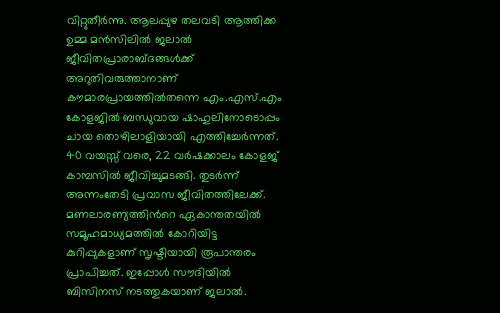വിറ്റുതീർന്നു. ആലപ്പുഴ തലവടി ആത്തിക്ക ഉമ്മ മൻസിലിൽ ജലാൽ ജീവിതപ്രാരാബ്ദങ്ങൾക്ക് അറുതിവരുത്താനാണ് കൗമാരപ്രായത്തിൽതന്നെ എം.എസ്‌.എം കോളജിൽ ബന്ധുവായ ഷാഹുലിനോടൊപ്പം ചായ തൊഴിലാളിയായി എത്തിച്ചേർന്നത്. 40 വയസ്സ് വരെ, 22 വർഷക്കാലം കോളജ് കാമ്പസിൽ ജീവിച്ചുമടങ്ങി. തുടർന്ന് അന്നംതേടി പ്രവാസ ജീവിതത്തിലേക്ക്. മണലാരണ്യത്തിന്‍റെ ഏകാന്തതയിൽ സമൂഹമാധ്യമത്തിൽ കോറിയിട്ട കുറിപ്പുകളാണ് സൃഷ്ടിയായി രൂപാന്തരം പ്രാപിച്ചത്. ഇപ്പോൾ സൗദിയിൽ ബിസിനസ് നടത്തുകയാണ് ജലാൽ.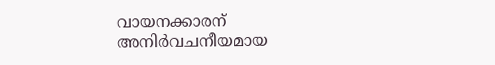വായനക്കാരന് അനിർവചനീയമായ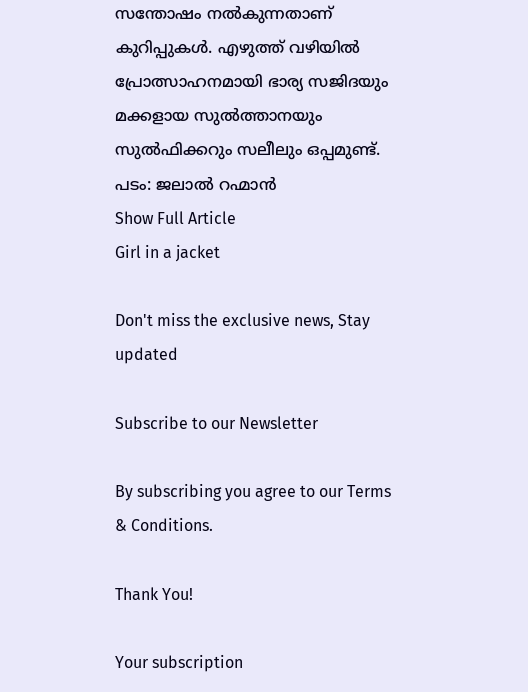സന്തോഷം നൽകുന്നതാണ് കുറിപ്പുകൾ. എഴുത്ത് വഴിയിൽ പ്രോത്സാഹനമായി ഭാര്യ സജിദയും മക്കളായ സുൽത്താനയും സുൽഫിക്കറും സലീലും ഒപ്പമുണ്ട്. പടം: ജലാൽ റഹ്മാൻ
Show Full Article
Girl in a jacket

Don't miss the exclusive news, Stay updated

Subscribe to our Newsletter

By subscribing you agree to our Terms & Conditions.

Thank You!

Your subscription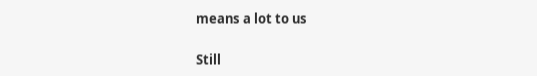means a lot to us

Still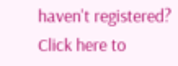haven't registered? Click here to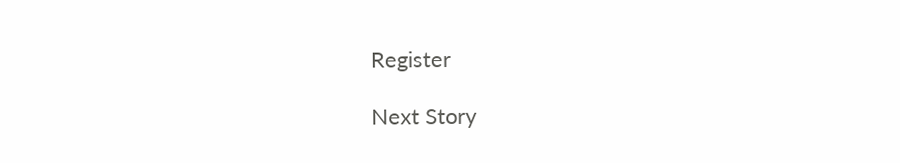Register

Next Story